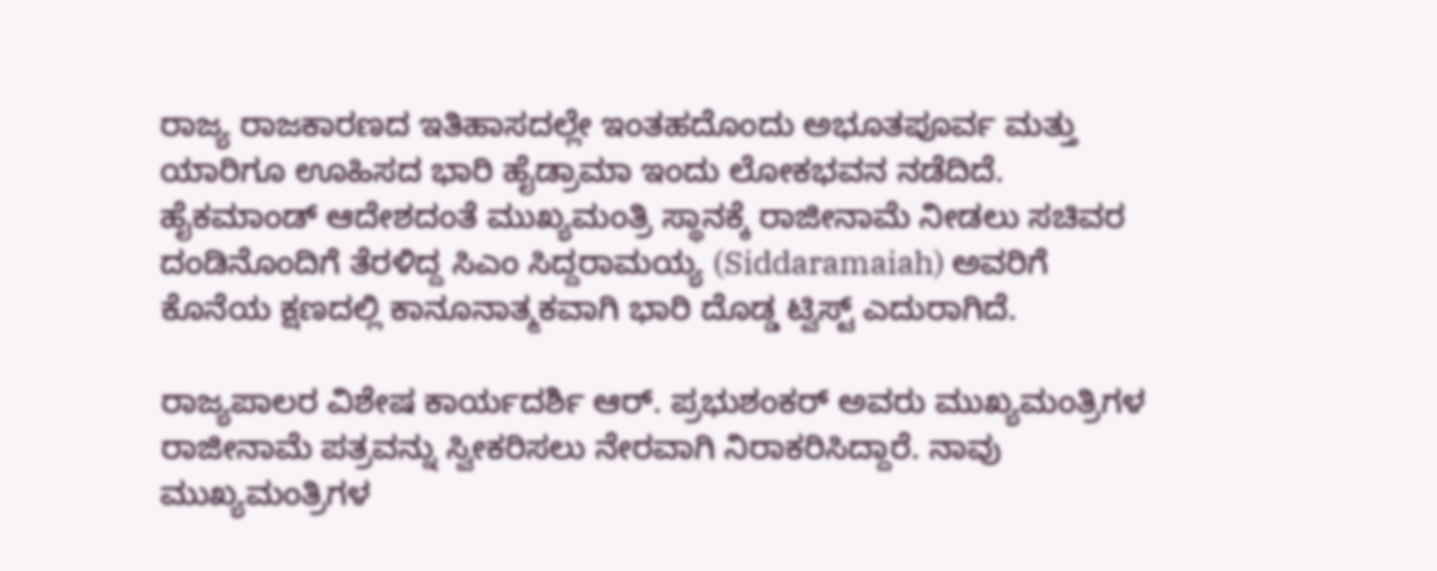ರಾಜ್ಯ ರಾಜಕಾರಣದ ಇತಿಹಾಸದಲ್ಲೇ ಇಂತಹದೊಂದು ಅಭೂತಪೂರ್ವ ಮತ್ತು ಯಾರಿಗೂ ಊಹಿಸದ ಭಾರಿ ಹೈಡ್ರಾಮಾ ಇಂದು ಲೋಕಭವನ ನಡೆದಿದೆ. ಹೈಕಮಾಂಡ್ ಆದೇಶದಂತೆ ಮುಖ್ಯಮಂತ್ರಿ ಸ್ಥಾನಕ್ಕೆ ರಾಜೀನಾಮೆ ನೀಡಲು ಸಚಿವರ ದಂಡಿನೊಂದಿಗೆ ತೆರಳಿದ್ದ ಸಿಎಂ ಸಿದ್ದರಾಮಯ್ಯ (Siddaramaiah) ಅವರಿಗೆ ಕೊನೆಯ ಕ್ಷಣದಲ್ಲಿ ಕಾನೂನಾತ್ಮಕವಾಗಿ ಭಾರಿ ದೊಡ್ಡ ಟ್ವಿಸ್ಟ್ ಎದುರಾಗಿದೆ.

ರಾಜ್ಯಪಾಲರ ವಿಶೇಷ ಕಾರ್ಯದರ್ಶಿ ಆರ್. ಪ್ರಭುಶಂಕರ್ ಅವರು ಮುಖ್ಯಮಂತ್ರಿಗಳ ರಾಜೀನಾಮೆ ಪತ್ರವನ್ನು ಸ್ವೀಕರಿಸಲು ನೇರವಾಗಿ ನಿರಾಕರಿಸಿದ್ದಾರೆ. ನಾವು ಮುಖ್ಯಮಂತ್ರಿಗಳ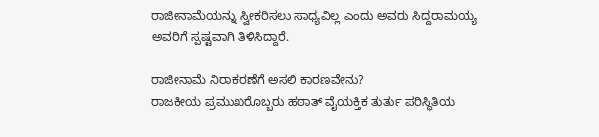ರಾಜೀನಾಮೆಯನ್ನು ಸ್ವೀಕರಿಸಲು ಸಾಧ್ಯವಿಲ್ಲ ಎಂದು ಅವರು ಸಿದ್ದರಾಮಯ್ಯ ಅವರಿಗೆ ಸ್ಪಷ್ಟವಾಗಿ ತಿಳಿಸಿದ್ದಾರೆ.

ರಾಜೀನಾಮೆ ನಿರಾಕರಣೆಗೆ ಅಸಲಿ ಕಾರಣವೇನು?
ರಾಜಕೀಯ ಪ್ರಮುಖರೊಬ್ಬರು ಹಠಾತ್ ವೈಯಕ್ತಿಕ ತುರ್ತು ಪರಿಸ್ಥಿತಿಯ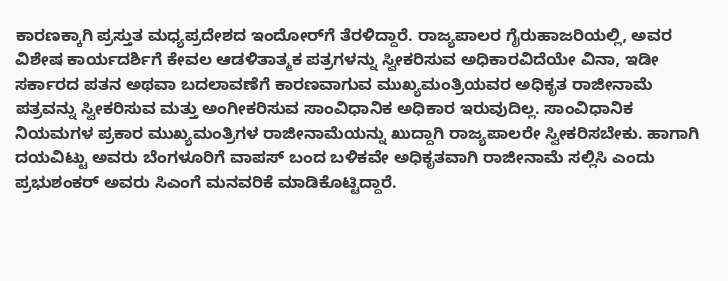ಕಾರಣಕ್ಕಾಗಿ ಪ್ರಸ್ತುತ ಮಧ್ಯಪ್ರದೇಶದ ಇಂದೋರ್‌ಗೆ ತೆರಳಿದ್ದಾರೆ. ರಾಜ್ಯಪಾಲರ ಗೈರುಹಾಜರಿಯಲ್ಲಿ, ಅವರ ವಿಶೇಷ ಕಾರ್ಯದರ್ಶಿಗೆ ಕೇವಲ ಆಡಳಿತಾತ್ಮಕ ಪತ್ರಗಳನ್ನು ಸ್ವೀಕರಿಸುವ ಅಧಿಕಾರವಿದೆಯೇ ವಿನಾ, ಇಡೀ ಸರ್ಕಾರದ ಪತನ ಅಥವಾ ಬದಲಾವಣೆಗೆ ಕಾರಣವಾಗುವ ಮುಖ್ಯಮಂತ್ರಿಯವರ ಅಧಿಕೃತ ರಾಜೀನಾಮೆ ಪತ್ರವನ್ನು ಸ್ವೀಕರಿಸುವ ಮತ್ತು ಅಂಗೀಕರಿಸುವ ಸಾಂವಿಧಾನಿಕ ಅಧಿಕಾರ ಇರುವುದಿಲ್ಲ. ಸಾಂವಿಧಾನಿಕ ನಿಯಮಗಳ ಪ್ರಕಾರ ಮುಖ್ಯಮಂತ್ರಿಗಳ ರಾಜೀನಾಮೆಯನ್ನು ಖುದ್ದಾಗಿ ರಾಜ್ಯಪಾಲರೇ ಸ್ವೀಕರಿಸಬೇಕು. ಹಾಗಾಗಿ ದಯವಿಟ್ಟು ಅವರು ಬೆಂಗಳೂರಿಗೆ ವಾಪಸ್ ಬಂದ ಬಳಿಕವೇ ಅಧಿಕೃತವಾಗಿ ರಾಜೀನಾಮೆ ಸಲ್ಲಿಸಿ ಎಂದು ಪ್ರಭುಶಂಕರ್ ಅವರು ಸಿಎಂಗೆ ಮನವರಿಕೆ ಮಾಡಿಕೊಟ್ಟಿದ್ದಾರೆ.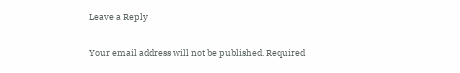Leave a Reply

Your email address will not be published. Required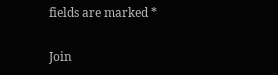fields are marked *

Join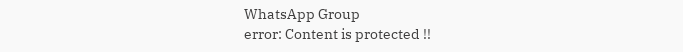WhatsApp Group
error: Content is protected !!